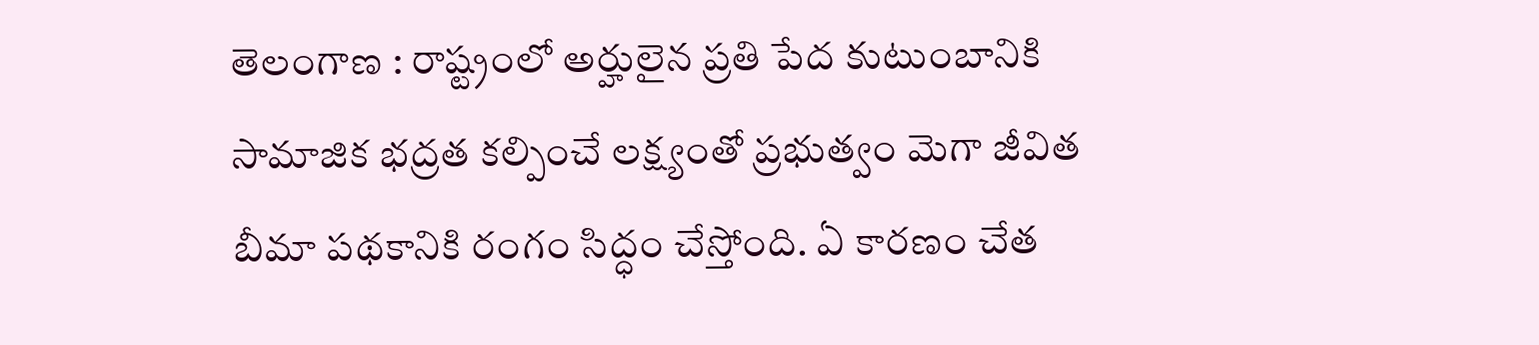తెలంగాణ : రాష్ట్రంలో అర్హులైన ప్రతి పేద కుటుంబానికి సామాజిక భద్రత కల్పించే లక్ష్యంతో ప్రభుత్వం మెగా జీవిత బీమా పథకానికి రంగం సిద్ధం చేస్తోంది. ఏ కారణం చేత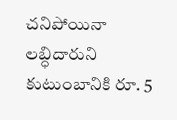చనిపోయినా లబ్ధిదారుని కుటుంబానికి రూ. 5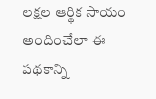లక్షల ఆర్థిక సాయం అందించేలా ఈ పథకాన్ని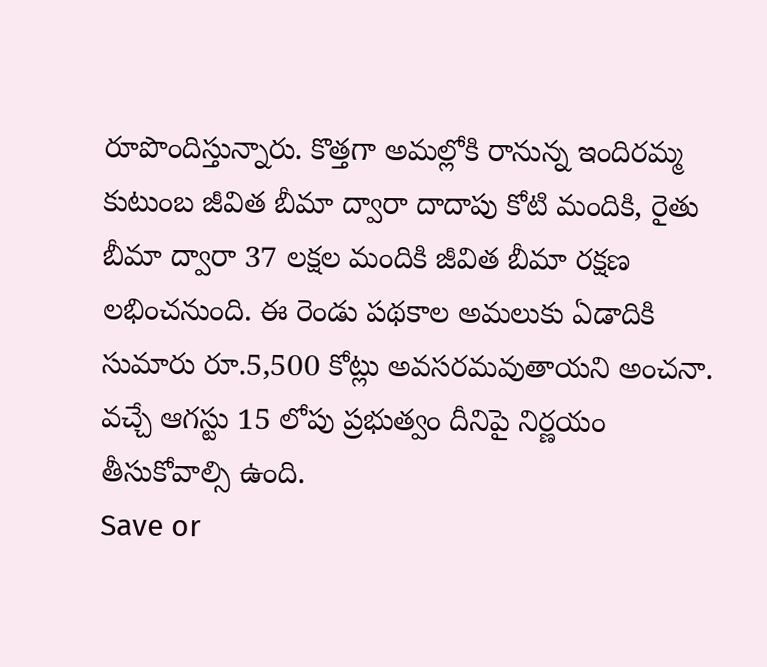రూపొందిస్తున్నారు. కొత్తగా అమల్లోకి రానున్న ఇందిరమ్మ కుటుంబ జీవిత బీమా ద్వారా దాదాపు కోటి మందికి, రైతు బీమా ద్వారా 37 లక్షల మందికి జీవిత బీమా రక్షణ లభించనుంది. ఈ రెండు పథకాల అమలుకు ఏడాదికి సుమారు రూ.5,500 కోట్లు అవసరమవుతాయని అంచనా. వచ్చే ఆగస్టు 15 లోపు ప్రభుత్వం దీనిపై నిర్ణయం తీసుకోవాల్సి ఉంది.
Save or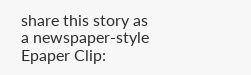share this story as a newspaper-style Epaper Clip: